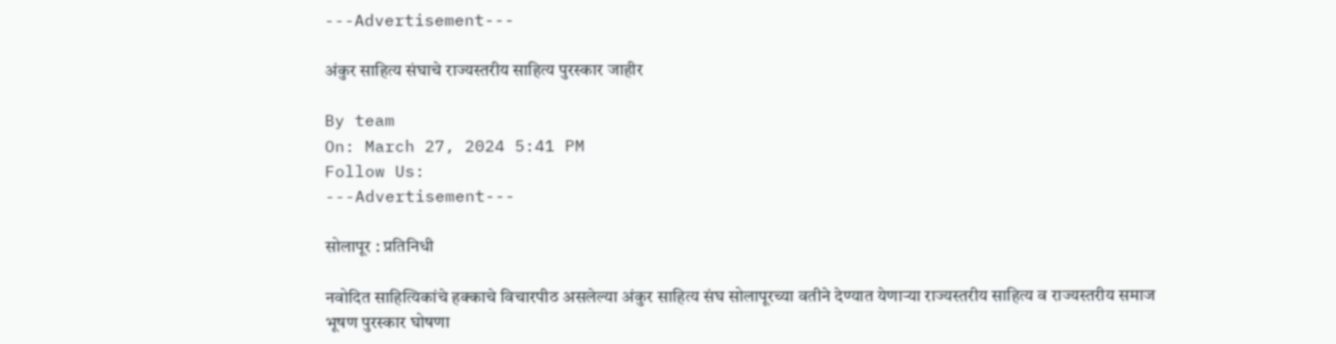---Advertisement---

अंकुर साहित्य संघाचे राज्यस्तरीय साहित्य पुरस्कार जाहीर

By team
On: March 27, 2024 5:41 PM
Follow Us:
---Advertisement---

सोलापूर : प्रतिनिधी

नवोदित साहित्यिकांचे हक्काचे विचारपीठ असलेल्या अंकुर साहित्य संघ सोलापूरच्या वतीने देण्यात येणाऱ्या राज्यस्तरीय साहित्य व राज्यस्तरीय समाज भूषण पुरस्कार घोषणा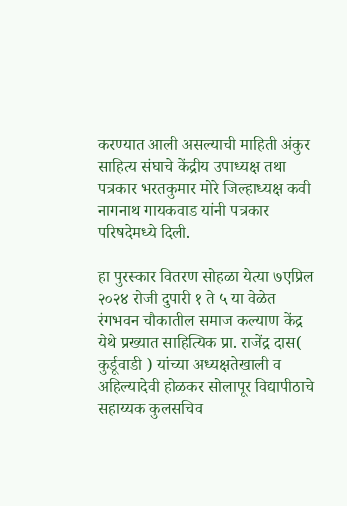करण्यात आली असल्याची माहिती अंकुर साहित्य संघाचे केंद्रीय उपाध्यक्ष तथा पत्रकार भरतकुमार मोरे जिल्हाध्यक्ष कवी नागनाथ गायकवाड यांनी पत्रकार परिषदेमध्ये दिली.

हा पुरस्कार वितरण सोहळा येत्या ७एप्रिल २०२४ रोजी दुपारी १ ते ५ या वेळेत रंगभवन चौकातील समाज कल्याण केंद्र येथे प्रख्यात साहित्यिक प्रा. राजेंद्र दास( कुर्डूवाडी ) यांच्या अध्यक्षतेखाली व अहिल्यादेवी होळकर सोलापूर विद्यापीठाचे सहाय्यक कुलसचिव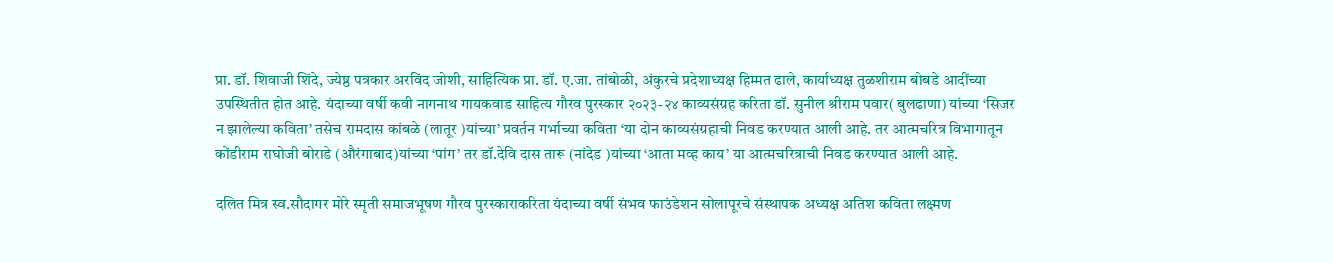प्रा. डॉ. शिवाजी शिंदे, ज्येष्ठ पत्रकार अरविंद जोशी, साहित्यिक प्रा. डॉ. ए.जा. तांबोळी, अंकुरचे प्रदेशाध्यक्ष हिम्मत ढाले, कार्याध्यक्ष तुळशीराम बोबडे आदींच्या उपस्थितीत होत आहे. यंदाच्या वर्षी कवी नागनाथ गायकवाड साहित्य गौरव पुरस्कार २०२३-२४ काव्यसंग्रह करिता डॉ. सुनील श्रीराम पवार( बुलढाणा) यांच्या ‘सिजर न झालेल्या कविता’ तसेच रामदास कांबळे (लातूर )यांच्या’ प्रवर्तन गर्भाच्या कविता ‘या दोन काव्यसंग्रहाची निवड करण्यात आली आहे. तर आत्मचरित्र विभागातून कोंडीराम राघोजी बोराडे (औरंगाबाद)यांच्या ‘पांग’ तर डॉ.देवि दास तारू (नांदेड )यांच्या ‘आता मव्ह काय’ या आत्मचरित्राची निवड करण्यात आली आहे.

दलित मित्र स्व.सौदागर मोरे स्मृती समाजभूषण गौरव पुरस्काराकरिता यंदाच्या वर्षी संभव फाउंडेशन सोलापूरचे संस्थापक अध्यक्ष अतिश कविता लक्ष्मण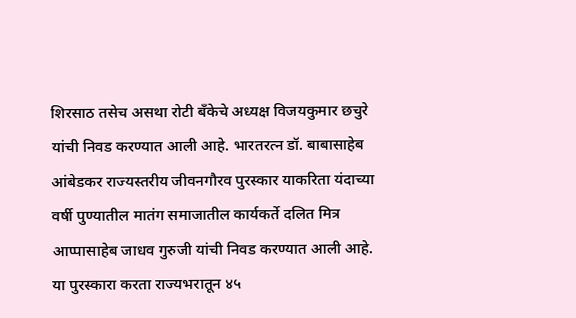शिरसाठ तसेच असथा रोटी बँकेचे अध्यक्ष विजयकुमार छचुरे यांची निवड करण्यात आली आहे. भारतरत्न डॉ. बाबासाहेब आंबेडकर राज्यस्तरीय जीवनगौरव पुरस्कार याकरिता यंदाच्या वर्षी पुण्यातील मातंग समाजातील कार्यकर्ते दलित मित्र आप्पासाहेब जाधव गुरुजी यांची निवड करण्यात आली आहे. या पुरस्कारा करता राज्यभरातून ४५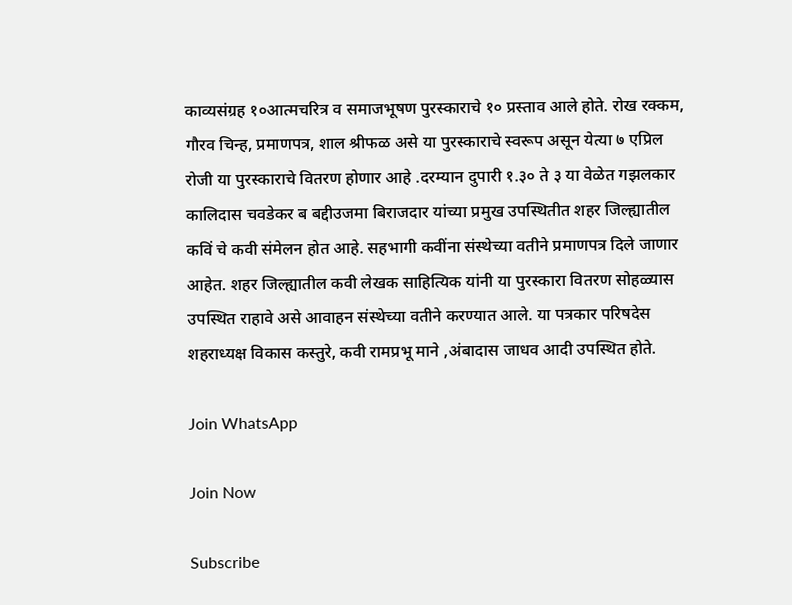काव्यसंग्रह १०आत्मचरित्र व समाजभूषण पुरस्काराचे १० प्रस्ताव आले होते. रोख रक्कम, गौरव चिन्ह, प्रमाणपत्र, शाल श्रीफळ असे या पुरस्काराचे स्वरूप असून येत्या ७ एप्रिल रोजी या पुरस्काराचे वितरण होणार आहे .दरम्यान दुपारी १.३० ते ३ या वेळेत गझलकार कालिदास चवडेकर ब बद्दीउजमा बिराजदार यांच्या प्रमुख उपस्थितीत शहर जिल्ह्यातील कविं चे कवी संमेलन होत आहे. सहभागी कवींना संस्थेच्या वतीने प्रमाणपत्र दिले जाणार आहेत. शहर जिल्ह्यातील कवी लेखक साहित्यिक यांनी या पुरस्कारा वितरण सोहळ्यास उपस्थित राहावे असे आवाहन संस्थेच्या वतीने करण्यात आले. या पत्रकार परिषदेस शहराध्यक्ष विकास कस्तुरे, कवी रामप्रभू माने ,अंबादास जाधव आदी उपस्थित होते.

Join WhatsApp

Join Now

Subscribe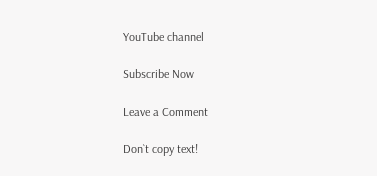YouTube channel

Subscribe Now

Leave a Comment

Don`t copy text!